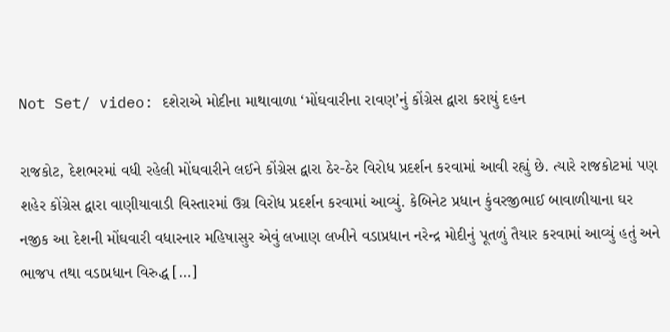Not Set/ video: દશેરાએ મોદીના માથાવાળા ‘મોંઘવારીના રાવણ’નું કોંગ્રેસ દ્વારા કરાયું દહન

રાજકોટ, દેશભરમાં વધી રહેલી મોંઘવારીને લઈને કોંગ્રેસ દ્વારા ઠેર-ઠેર વિરોધ પ્રદર્શન કરવામાં આવી રહ્યું છે. ત્યારે રાજકોટમાં પણ શહેર કોંગ્રેસ દ્વારા વાણીયાવાડી વિસ્તારમાં ઉગ્ર વિરોધ પ્રદર્શન કરવામાં આવ્યું. કેબિનેટ પ્રધાન કુંવરજીભાઈ બાવાળીયાના ઘર નજીક આ દેશની મોંઘવારી વધારનાર મહિષાસુર એવું લખાણ લખીને વડાપ્રધાન નરેન્દ્ર મોદીનું પૂતળું તૈયાર કરવામાં આવ્યું હતું અને ભાજપ તથા વડાપ્રધાન વિરુદ્ધ […]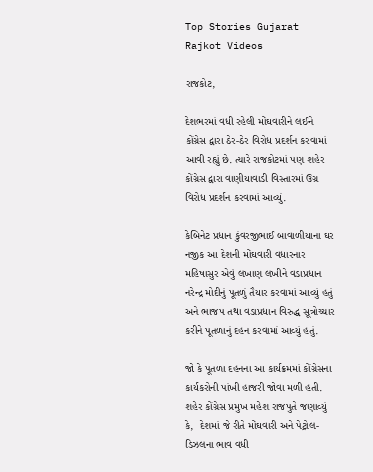Top Stories Gujarat Rajkot Videos

રાજકોટ,

દેશભરમાં વધી રહેલી મોંઘવારીને લઈને કોંગ્રેસ દ્વારા ઠેર-ઠેર વિરોધ પ્રદર્શન કરવામાં આવી રહ્યું છે. ત્યારે રાજકોટમાં પણ શહેર કોંગ્રેસ દ્વારા વાણીયાવાડી વિસ્તારમાં ઉગ્ર વિરોધ પ્રદર્શન કરવામાં આવ્યું.

કેબિનેટ પ્રધાન કુંવરજીભાઈ બાવાળીયાના ઘર નજીક આ દેશની મોંઘવારી વધારનાર મહિષાસુર એવું લખાણ લખીને વડાપ્રધાન નરેન્દ્ર મોદીનું પૂતળું તૈયાર કરવામાં આવ્યું હતું અને ભાજપ તથા વડાપ્રધાન વિરુદ્ધ સૂત્રોચ્ચાર કરીને પૂતળાનું દહન કરવામાં આવ્યું હતું.

જો કે પૂતળા દહનના આ કાર્યક્રમમાં કોંગ્રેસના કાર્યકરોની પાંખી હાજરી જોવા મળી હતી. શહેર કોંગ્રેસ પ્રમુખ મહેશ રાજપુતે જણાવ્યું કે,  દેશમાં જે રીતે મોંઘવારી અને પેટ્રોલ-ડિઝલના ભાવ વધી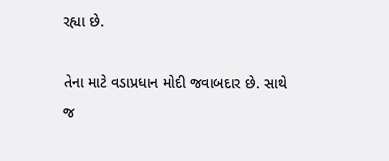રહ્યા છે.

તેના માટે વડાપ્રધાન મોદી જવાબદાર છે. સાથે જ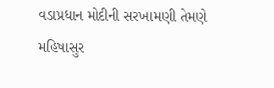વડાપ્રધાન મોદીની સરખામણી તેમણે મહિષાસુર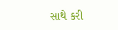સાથે કરી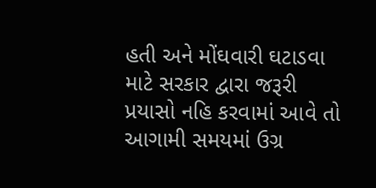હતી અને મોંઘવારી ઘટાડવા માટે સરકાર દ્વારા જરૂરી પ્રયાસો નહિ કરવામાં આવે તો આગામી સમયમાં ઉગ્ર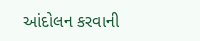આંદોલન કરવાની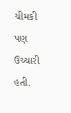ચીમકી પણ ઉચ્ચારી હતી.